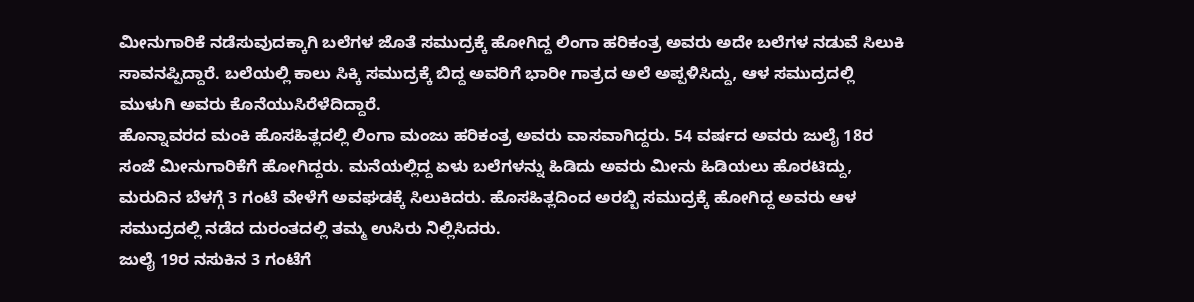ಮೀನುಗಾರಿಕೆ ನಡೆಸುವುದಕ್ಕಾಗಿ ಬಲೆಗಳ ಜೊತೆ ಸಮುದ್ರಕ್ಕೆ ಹೋಗಿದ್ದ ಲಿಂಗಾ ಹರಿಕಂತ್ರ ಅವರು ಅದೇ ಬಲೆಗಳ ನಡುವೆ ಸಿಲುಕಿ ಸಾವನಪ್ಪಿದ್ದಾರೆ. ಬಲೆಯಲ್ಲಿ ಕಾಲು ಸಿಕ್ಕಿ ಸಮುದ್ರಕ್ಕೆ ಬಿದ್ದ ಅವರಿಗೆ ಭಾರೀ ಗಾತ್ರದ ಅಲೆ ಅಪ್ಪಳಿಸಿದ್ದು, ಆಳ ಸಮುದ್ರದಲ್ಲಿ ಮುಳುಗಿ ಅವರು ಕೊನೆಯುಸಿರೆಳೆದಿದ್ದಾರೆ.
ಹೊನ್ನಾವರದ ಮಂಕಿ ಹೊಸಹಿತ್ಲದಲ್ಲಿ ಲಿಂಗಾ ಮಂಜು ಹರಿಕಂತ್ರ ಅವರು ವಾಸವಾಗಿದ್ದರು. 54 ವರ್ಷದ ಅವರು ಜುಲೈ 18ರ ಸಂಜೆ ಮೀನುಗಾರಿಕೆಗೆ ಹೋಗಿದ್ದರು. ಮನೆಯಲ್ಲಿದ್ದ ಏಳು ಬಲೆಗಳನ್ನು ಹಿಡಿದು ಅವರು ಮೀನು ಹಿಡಿಯಲು ಹೊರಟಿದ್ದು, ಮರುದಿನ ಬೆಳಗ್ಗೆ 3 ಗಂಟೆ ವೇಳೆಗೆ ಅವಘಡಕ್ಕೆ ಸಿಲುಕಿದರು. ಹೊಸಹಿತ್ಲದಿಂದ ಅರಬ್ಬಿ ಸಮುದ್ರಕ್ಕೆ ಹೋಗಿದ್ದ ಅವರು ಆಳ ಸಮುದ್ರದಲ್ಲಿ ನಡೆದ ದುರಂತದಲ್ಲಿ ತಮ್ಮ ಉಸಿರು ನಿಲ್ಲಿಸಿದರು.
ಜುಲೈ 19ರ ನಸುಕಿನ 3 ಗಂಟೆಗೆ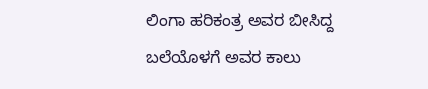ಲಿಂಗಾ ಹರಿಕಂತ್ರ ಅವರ ಬೀಸಿದ್ದ ಬಲೆಯೊಳಗೆ ಅವರ ಕಾಲು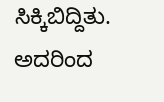ಸಿಕ್ಕಿಬಿದ್ದಿತು. ಅದರಿಂದ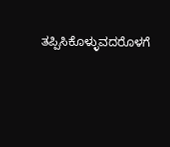ತಪ್ಪಿಸಿಕೊಳ್ಳುವದರೊಳಗೆ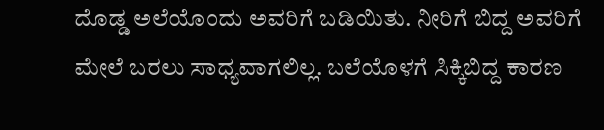ದೊಡ್ಡ ಅಲೆಯೊಂದು ಅವರಿಗೆ ಬಡಿಯಿತು. ನೀರಿಗೆ ಬಿದ್ದ ಅವರಿಗೆ ಮೇಲೆ ಬರಲು ಸಾಧ್ಯವಾಗಲಿಲ್ಲ. ಬಲೆಯೊಳಗೆ ಸಿಕ್ಕಿಬಿದ್ದ ಕಾರಣ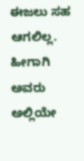ಈಜಲು ಸಹ ಆಗಲಿಲ್ಲ. ಹೀಗಾಗಿ ಅವರು ಅಲ್ಲಿಯೇ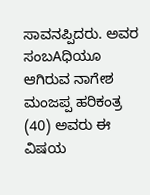ಸಾವನಪ್ಪಿದರು. ಅವರ ಸಂಬAಧಿಯೂ ಆಗಿರುವ ನಾಗೇಶ ಮಂಜಪ್ಪ ಹರಿಕಂತ್ರ (40) ಅವರು ಈ ವಿಷಯ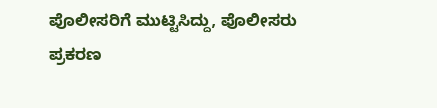ಪೊಲೀಸರಿಗೆ ಮುಟ್ಟಿಸಿದ್ದು, ಪೊಲೀಸರು ಪ್ರಕರಣ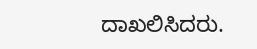ದಾಖಲಿಸಿದರು.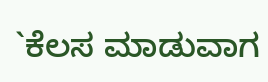`ಕೆಲಸ ಮಾಡುವಾಗ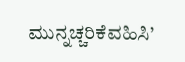ಮುನ್ನಚ್ಚರಿಕೆವಹಿಸಿ’